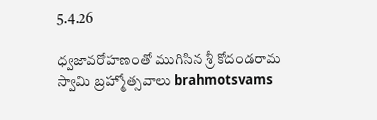5.4.26

ధ్వజావరోహణంతో ముగిసిన శ్రీ కోదండరామ స్వామి బ్రహ్మోత్సవాలు brahmotsvams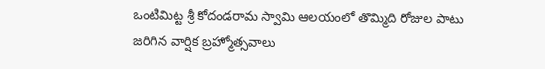ఒంటిమిట్ట శ్రీ కోదండరామ స్వామి ఆలయంలో తొమ్మిది రోజుల పాటు జరిగిన వార్షిక బ్రహ్మోత్సవాలు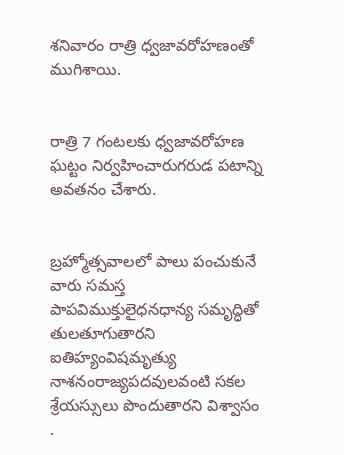శ‌నివారం రాత్రి ధ్వజావరోహణంతో ముగిశాయి.


రాత్రి 7 గంటలకు ధ్వజావరోహణ ఘట్టం నిర్వహించారుగరుడ పటాన్ని అవతనం చేశారు.


బ్రహ్మోత్సవాలలో పాలు పంచుకునే వారు సమస్త పాపవిముక్తులైధనధాన్య సమృద్ధితో తులతూగుతారని ఐతిహ్యంవిషమృత్యు నాశనంరాజ్యపదవులవంటి సకల శ్రేయస్సులు పొందుతారని విశ్వాసం .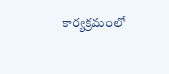కార్యక్రమంలో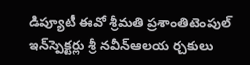డిప్యూటీ ఈవో శ్రీమ‌తి ప్ర‌శాంతిటెంపుల్‌ ఇన్‌స్పెక్టర్లు శ్రీ నవీన్ఆల‌య ర్చ‌కులు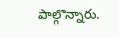పాల్గొన్నారు.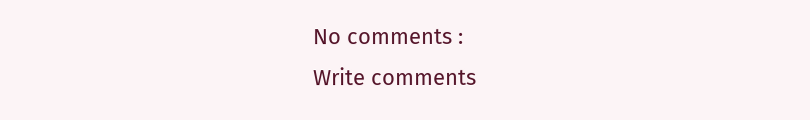No comments :
Write comments